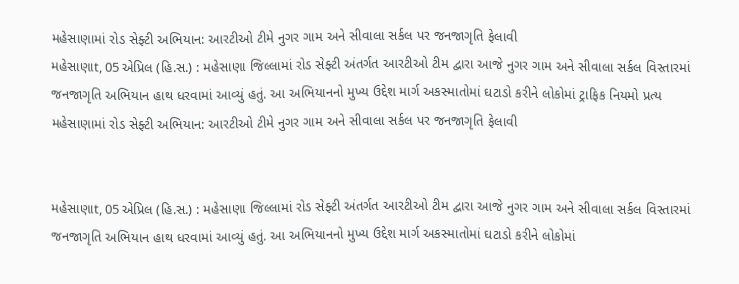મહેસાણામાં રોડ સેફ્ટી અભિયાન: આરટીઓ ટીમે નુગર ગામ અને સીવાલા સર્કલ પર જનજાગૃતિ ફેલાવી
મહેસાણાt, 05 એપ્રિલ (હિ.સ.) : મહેસાણા જિલ્લામાં રોડ સેફ્ટી અંતર્ગત આરટીઓ ટીમ દ્વારા આજે નુગર ગામ અને સીવાલા સર્કલ વિસ્તારમાં જનજાગૃતિ અભિયાન હાથ ધરવામાં આવ્યું હતું. આ અભિયાનનો મુખ્ય ઉદ્દેશ માર્ગ અકસ્માતોમાં ઘટાડો કરીને લોકોમાં ટ્રાફિક નિયમો પ્રત્ય
મહેસાણામાં રોડ સેફ્ટી અભિયાન: આરટીઓ ટીમે નુગર ગામ અને સીવાલા સર્કલ પર જનજાગૃતિ ફેલાવી


મહેસાણાt, 05 એપ્રિલ (હિ.સ.) : મહેસાણા જિલ્લામાં રોડ સેફ્ટી અંતર્ગત આરટીઓ ટીમ દ્વારા આજે નુગર ગામ અને સીવાલા સર્કલ વિસ્તારમાં જનજાગૃતિ અભિયાન હાથ ધરવામાં આવ્યું હતું. આ અભિયાનનો મુખ્ય ઉદ્દેશ માર્ગ અકસ્માતોમાં ઘટાડો કરીને લોકોમાં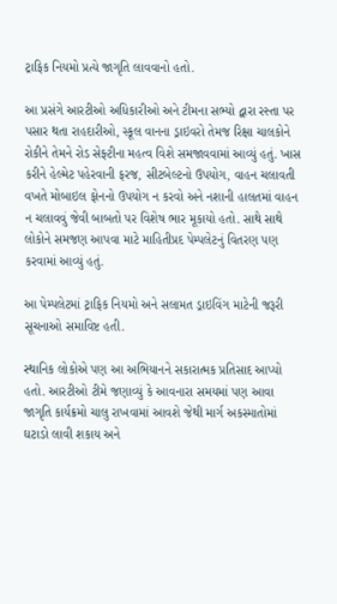ટ્રાફિક નિયમો પ્રત્યે જાગૃતિ લાવવાનો હતો.

આ પ્રસંગે આરટીઓ અધિકારીઓ અને ટીમના સભ્યો દ્વારા રસ્તા પર પસાર થતા રાહદારીઓ, સ્કૂલ વાનના ડ્રાઇવરો તેમજ રિક્ષા ચાલકોને રોકીને તેમને રોડ સેફ્ટીના મહત્વ વિશે સમજાવવામાં આવ્યું હતું. ખાસ કરીને હેલ્મેટ પહેરવાની ફરજ, સીટબેલ્ટનો ઉપયોગ, વાહન ચલાવતી વખતે મોબાઇલ ફોનનો ઉપયોગ ન કરવો અને નશાની હાલતમાં વાહન ન ચલાવવું જેવી બાબતો પર વિશેષ ભાર મૂકાયો હતો. સાથે સાથે લોકોને સમજણ આપવા માટે માહિતીપ્રદ પેમ્પલેટનું વિતરણ પણ કરવામાં આવ્યું હતું.

આ પેમ્પલેટમાં ટ્રાફિક નિયમો અને સલામત ડ્રાઇવિંગ માટેની જરૂરી સૂચનાઓ સમાવિષ્ટ હતી.

સ્થાનિક લોકોએ પણ આ અભિયાનને સકારાત્મક પ્રતિસાદ આપ્યો હતો. આરટીઓ ટીમે જણાવ્યું કે આવનારા સમયમાં પણ આવા જાગૃતિ કાર્યક્રમો ચાલુ રાખવામાં આવશે જેથી માર્ગ અકસ્માતોમાં ઘટાડો લાવી શકાય અને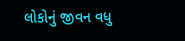લોકોનું જીવન વધુ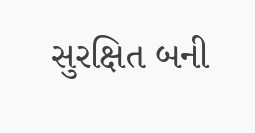સુરક્ષિત બની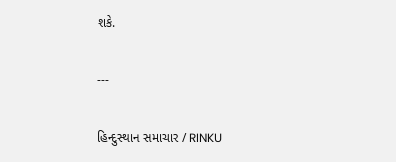શકે.

---

હિન્દુસ્થાન સમાચાર / RINKU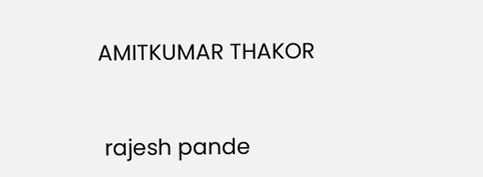AMITKUMAR THAKOR


 rajesh pande